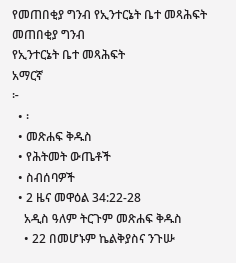የመጠበቂያ ግንብ የኢንተርኔት ቤተ መጻሕፍት
መጠበቂያ ግንብ
የኢንተርኔት ቤተ መጻሕፍት
አማርኛ
፦
  • ፡
  • መጽሐፍ ቅዱስ
  • የሕትመት ውጤቶች
  • ስብሰባዎች
  • 2 ዜና መዋዕል 34:22-28
    አዲስ ዓለም ትርጉም መጽሐፍ ቅዱስ
    • 22 በመሆኑም ኬልቅያስና ንጉሡ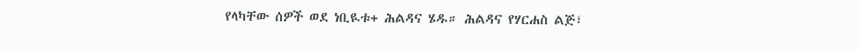የላካቸው ሰዎች ወደ ነቢዪቱ+ ሕልዳና ሄዱ። ሕልዳና የሃርሐስ ልጅ፣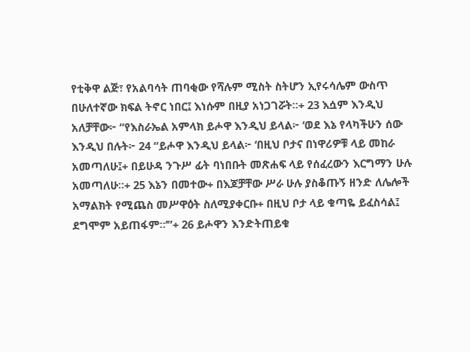የቲቅዋ ልጅ፣ የአልባሳት ጠባቂው የሻሉም ሚስት ስትሆን ኢየሩሳሌም ውስጥ በሁለተኛው ክፍል ትኖር ነበር፤ እነሱም በዚያ አነጋገሯት።+ 23 እሷም እንዲህ አለቻቸው፦ “የእስራኤል አምላክ ይሖዋ እንዲህ ይላል፦ ‘ወደ እኔ የላካችሁን ሰው እንዲህ በሉት፦ 24 “ይሖዋ እንዲህ ይላል፦ ‘በዚህ ቦታና በነዋሪዎቹ ላይ መከራ አመጣለሁ፤+ በይሁዳ ንጉሥ ፊት ባነበቡት መጽሐፍ ላይ የሰፈረውን እርግማን ሁሉ አመጣለሁ።+ 25 እኔን በመተው+ በእጆቻቸው ሥራ ሁሉ ያስቆጡኝ ዘንድ ለሌሎች አማልክት የሚጨስ መሥዋዕት ስለሚያቀርቡ+ በዚህ ቦታ ላይ ቁጣዬ ይፈስሳል፤ ደግሞም አይጠፋም።’”+ 26 ይሖዋን እንድትጠይቁ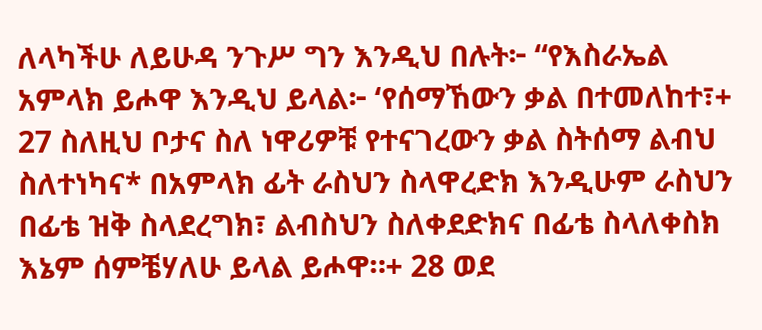ለላካችሁ ለይሁዳ ንጉሥ ግን እንዲህ በሉት፦ “የእስራኤል አምላክ ይሖዋ እንዲህ ይላል፦ ‘የሰማኸውን ቃል በተመለከተ፣+ 27 ስለዚህ ቦታና ስለ ነዋሪዎቹ የተናገረውን ቃል ስትሰማ ልብህ ስለተነካና* በአምላክ ፊት ራስህን ስላዋረድክ እንዲሁም ራስህን በፊቴ ዝቅ ስላደረግክ፣ ልብስህን ስለቀደድክና በፊቴ ስላለቀስክ እኔም ሰምቼሃለሁ ይላል ይሖዋ።+ 28 ወደ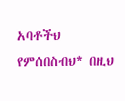አባቶችህ የምሰበስብህ* በዚህ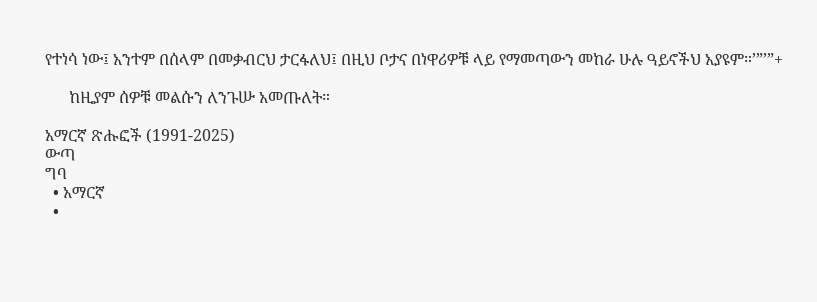የተነሳ ነው፤ አንተም በሰላም በመቃብርህ ታርፋለህ፤ በዚህ ቦታና በነዋሪዎቹ ላይ የማመጣውን መከራ ሁሉ ዓይኖችህ አያዩም።’”’”+

      ከዚያም ሰዎቹ መልሱን ለንጉሡ አመጡለት።

አማርኛ ጽሑፎች (1991-2025)
ውጣ
ግባ
  • አማርኛ
  •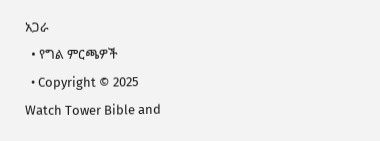አጋራ
  • የግል ምርጫዎች
  • Copyright © 2025 Watch Tower Bible and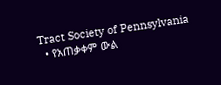Tract Society of Pennsylvania
  • የአጠቃቀም ውል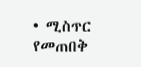• ሚስጥር የመጠበቅ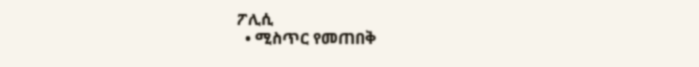ፖሊሲ
  • ሚስጥር የመጠበቅ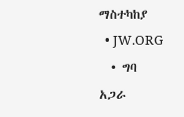ማስተካከያ
  • JW.ORG
  • ግባ
አጋራ